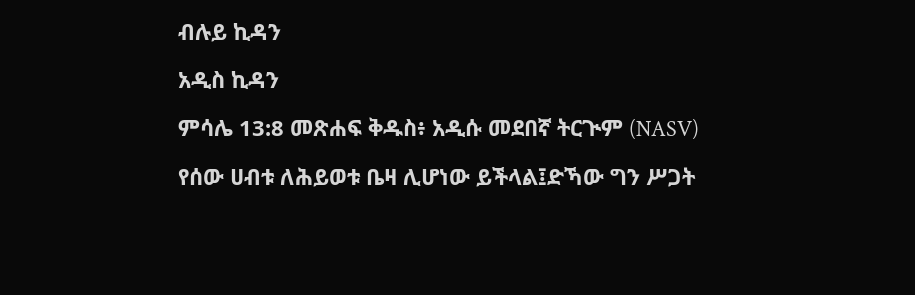ብሉይ ኪዳን

አዲስ ኪዳን

ምሳሌ 13:8 መጽሐፍ ቅዱስ፥ አዲሱ መደበኛ ትርጒም (NASV)

የሰው ሀብቱ ለሕይወቱ ቤዛ ሊሆነው ይችላል፤ድኻው ግን ሥጋት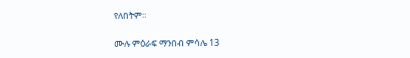የለበትም።

ሙሉ ምዕራፍ ማንበብ ምሳሌ 13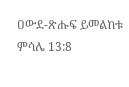ዐውደ-ጽሑፍ ይመልከቱ ምሳሌ 13:8